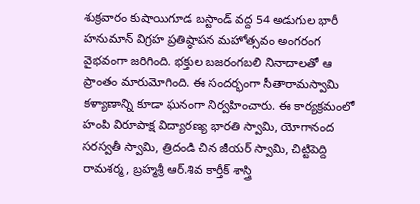శుక్రవారం కుషాయిగూడ బస్టాండ్ వద్ద 54 అడుగుల భారీ హనుమాన్ విగ్రహ ప్రతిష్ఠాపన మహోత్సవం అంగరంగ వైభవంగా జరిగింది. భక్తుల బజరంగబలి నినాదాలతో ఆ ప్రాంతం మారుమోగింది. ఈ సందర్భంగా సీతారామస్వామి కళ్యాణాన్ని కూడా ఘనంగా నిర్వహించారు. ఈ కార్యక్రమంలో హంపి విరూపాక్ష విద్యారణ్య భారతి స్వామి, యోగానంద సరస్వతీ స్వామి, త్రిదండి చిన జీయర్ స్వామి, చిట్టిపెద్ది రామశర్మ, బ్రహ్మశ్రీ ఆర్.శివ కార్తీక్ శాస్త్రి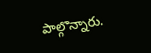పాల్గొన్నారు.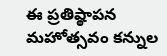ఈ ప్రతిష్ఠాపన మహోత్సవం కన్నుల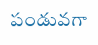పండువగా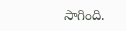సాగింది.